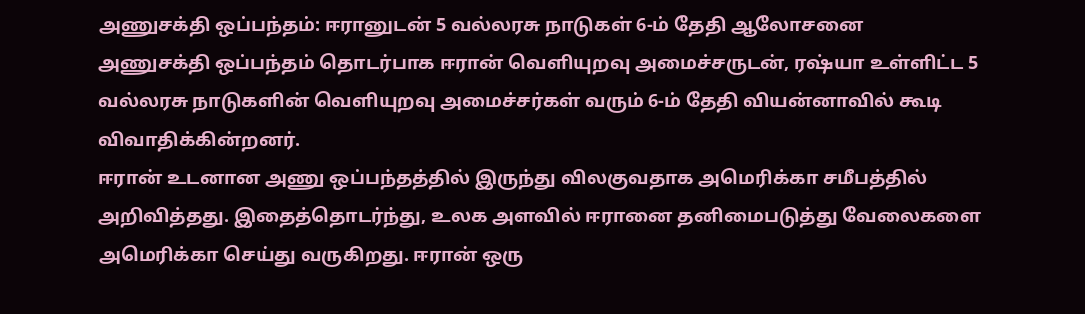அணுசக்தி ஒப்பந்தம்: ஈரானுடன் 5 வல்லரசு நாடுகள் 6-ம் தேதி ஆலோசனை
அணுசக்தி ஒப்பந்தம் தொடர்பாக ஈரான் வெளியுறவு அமைச்சருடன், ரஷ்யா உள்ளிட்ட 5 வல்லரசு நாடுகளின் வெளியுறவு அமைச்சர்கள் வரும் 6-ம் தேதி வியன்னாவில் கூடி விவாதிக்கின்றனர்.
ஈரான் உடனான அணு ஒப்பந்தத்தில் இருந்து விலகுவதாக அமெரிக்கா சமீபத்தில் அறிவித்தது. இதைத்தொடர்ந்து, உலக அளவில் ஈரானை தனிமைபடுத்து வேலைகளை அமெரிக்கா செய்து வருகிறது. ஈரான் ஒரு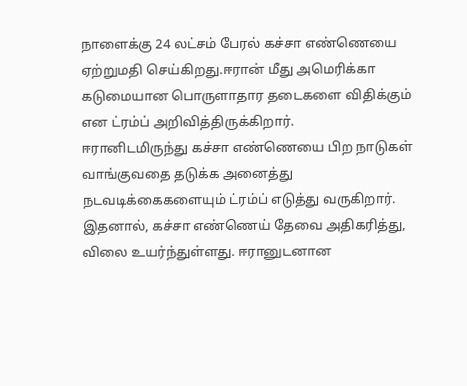நாளைக்கு 24 லட்சம் பேரல் கச்சா எண்ணெயை ஏற்றுமதி செய்கிறது.ஈரான் மீது அமெரிக்கா கடுமையான பொருளாதார தடைகளை விதிக்கும் என ட்ரம்ப் அறிவித்திருக்கிறார்.
ஈரானிடமிருந்து கச்சா எண்ணெயை பிற நாடுகள் வாங்குவதை தடுக்க அனைத்து நடவடிக்கைகளையும் ட்ரம்ப் எடுத்து வருகிறார். இதனால், கச்சா எண்ணெய் தேவை அதிகரித்து, விலை உயர்ந்துள்ளது. ஈரானுடனான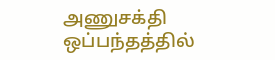அணுசக்தி ஒப்பந்தத்தில்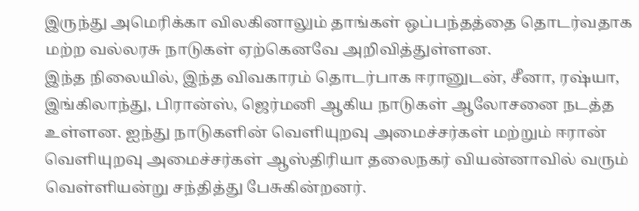இருந்து அமெரிக்கா விலகினாலும் தாங்கள் ஒப்பந்தத்தை தொடர்வதாக மற்ற வல்லரசு நாடுகள் ஏற்கெனவே அறிவித்துள்ளன.
இந்த நிலையில், இந்த விவகாரம் தொடர்பாக ஈரானுடன், சீனா, ரஷ்யா, இங்கிலாந்து, பிரான்ஸ், ஜெர்மனி ஆகிய நாடுகள் ஆலோசனை நடத்த உள்ளன. ஐந்து நாடுகளின் வெளியுறவு அமைச்சர்கள் மற்றும் ஈரான் வெளியுறவு அமைச்சர்கள் ஆஸ்திரியா தலைநகர் வியன்னாவில் வரும் வெள்ளியன்று சந்தித்து பேசுகின்றனர்.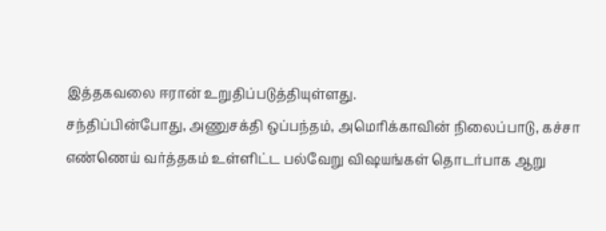இத்தகவலை ஈரான் உறுதிப்படுத்தியுள்ளது.
சந்திப்பின்போது, அணுசக்தி ஒப்பந்தம், அமெரிக்காவின் நிலைப்பாடு, கச்சா எண்ணெய் வர்த்தகம் உள்ளிட்ட பல்வேறு விஷயங்கள் தொடர்பாக ஆறு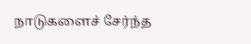நாடுகளைச் சேர்ந்த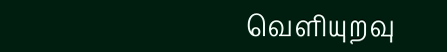வெளியுறவு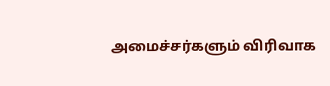அமைச்சர்களும் விரிவாக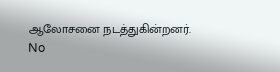ஆலோசனை நடத்துகின்றனர்.
No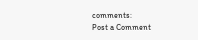comments:
Post a Comment